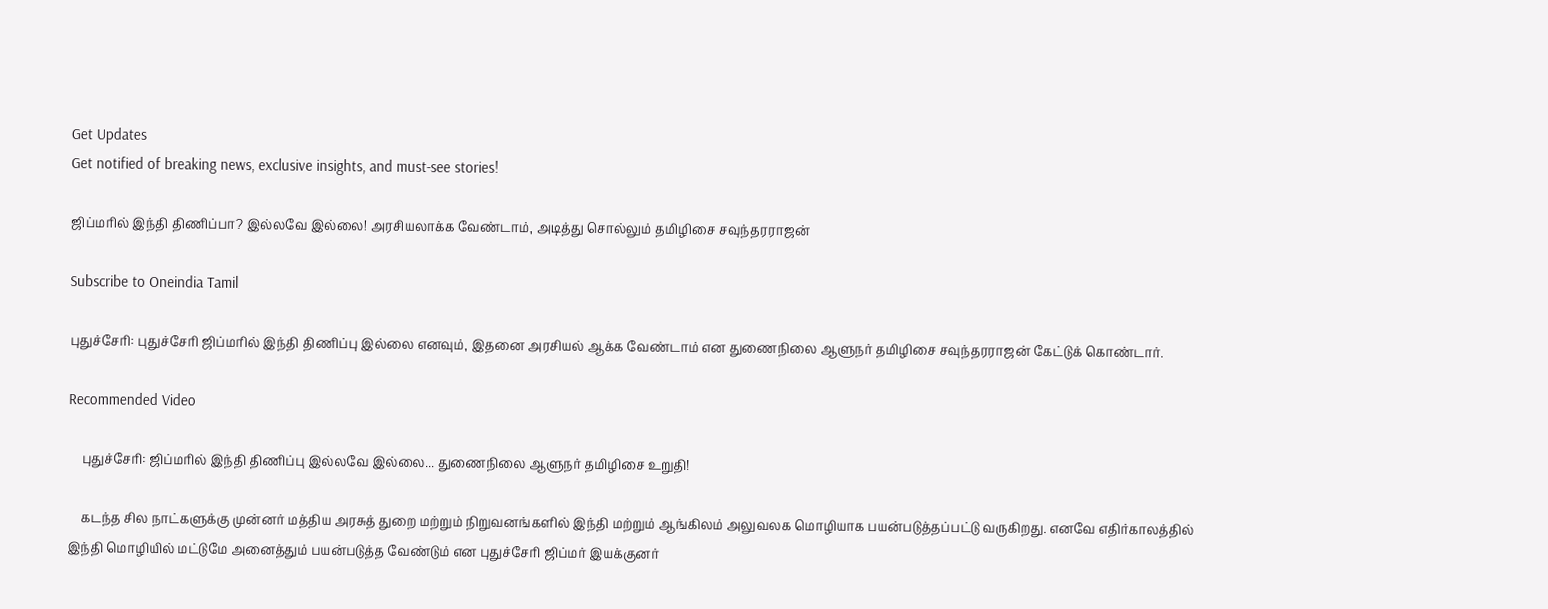Get Updates
Get notified of breaking news, exclusive insights, and must-see stories!

ஜிப்மரில் இந்தி திணிப்பா? இல்லவே இல்லை! அரசியலாக்க வேண்டாம், அடித்து சொல்லும் தமிழிசை சவுந்தரராஜன்

Subscribe to Oneindia Tamil

புதுச்சேரி: புதுச்சேரி ஜிப்மரில் இந்தி திணிப்பு இல்லை எனவும், இதனை அரசியல் ஆக்க வேண்டாம் என துணைநிலை ஆளுநர் தமிழிசை சவுந்தரராஜன் கேட்டுக் கொண்டார்.

Recommended Video

    புதுச்சேரி: ஜிப்மரில் இந்தி திணிப்பு இல்லவே இல்லை... துணைநிலை ஆளுநர் தமிழிசை உறுதி!

    கடந்த சில நாட்களுக்கு முன்னர் மத்திய அரசுத் துறை மற்றும் நிறுவனங்களில் இந்தி மற்றும் ஆங்கிலம் அலுவலக மொழியாக பயன்படுத்தப்பட்டு வருகிறது. எனவே எதிர்காலத்தில் இந்தி மொழியில் மட்டுமே அனைத்தும் பயன்படுத்த வேண்டும் என புதுச்சேரி ஜிப்மர் இயக்குனர்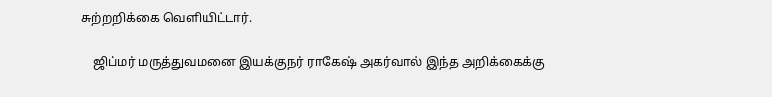சுற்றறிக்கை வெளியிட்டார்.

    ஜிப்மர் மருத்துவமனை இயக்குநர் ராகேஷ் அகர்வால் இந்த அறிக்கைக்கு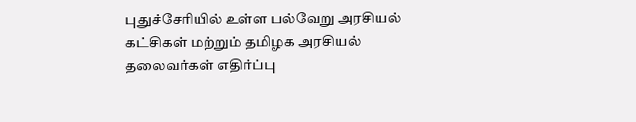புதுச்சேரியில் உள்ள பல்வேறு அரசியல் கட்சிகள் மற்றும் தமிழக அரசியல் தலைவர்கள் எதிர்ப்பு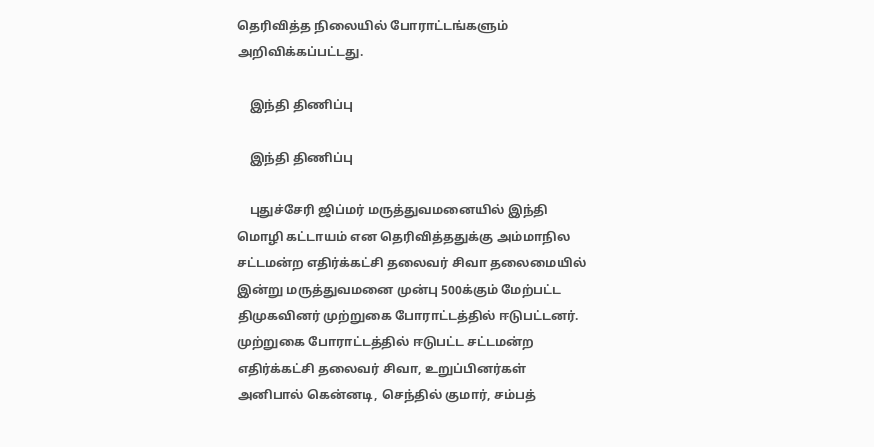தெரிவித்த நிலையில் போராட்டங்களும் அறிவிக்கப்பட்டது.

    இந்தி திணிப்பு

    இந்தி திணிப்பு

    புதுச்சேரி ஜிப்மர் மருத்துவமனையில் இந்தி மொழி கட்டாயம் என தெரிவித்ததுக்கு அம்மாநில சட்டமன்ற எதிர்க்கட்சி தலைவர் சிவா தலைமையில் இன்று மருத்துவமனை முன்பு 500க்கும் மேற்பட்ட திமுகவினர் முற்றுகை போராட்டத்தில் ஈடுபட்டனர். முற்றுகை போராட்டத்தில் ஈடுபட்ட சட்டமன்ற எதிர்க்கட்சி தலைவர் சிவா, உறுப்பினர்கள் அனிபால் கென்னடி, செந்தில் குமார், சம்பத்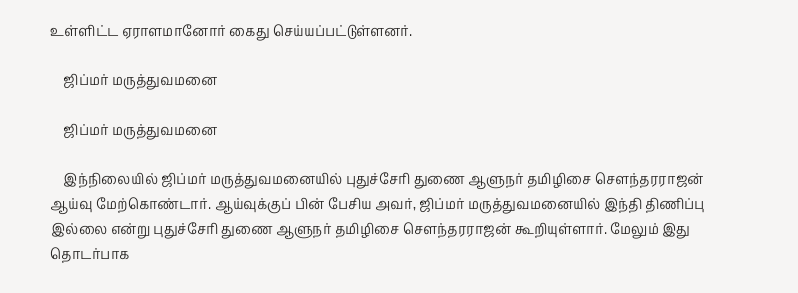உள்ளிட்ட ஏராளமானோர் கைது செய்யப்பட்டுள்ளனர்.

    ஜிப்மர் மருத்துவமனை

    ஜிப்மர் மருத்துவமனை

    இந்நிலையில் ஜிப்மர் மருத்துவமனையில் புதுச்சேரி துணை ஆளுநர் தமிழிசை சௌந்தரராஜன் ஆய்வு மேற்கொண்டார். ஆய்வுக்குப் பின் பேசிய அவர், ஜிப்மர் மருத்துவமனையில் இந்தி திணிப்பு இல்லை என்று புதுச்சேரி துணை ஆளுநர் தமிழிசை சௌந்தரராஜன் கூறியுள்ளார். மேலும் இது தொடர்பாக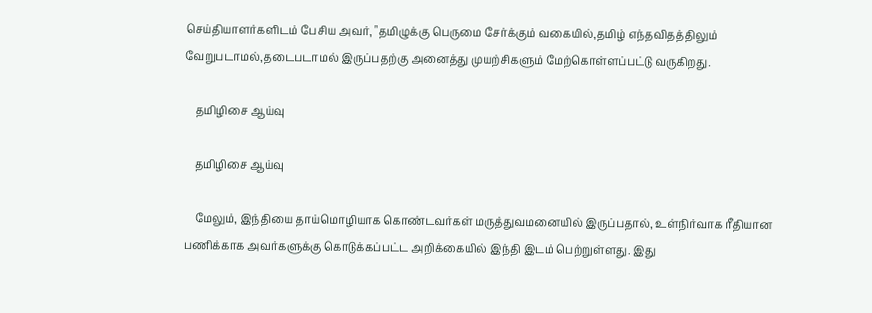செய்தியாளர்களிடம் பேசிய அவர், "தமிழுக்கு பெருமை சேர்க்கும் வகையில்,தமிழ் எந்தவிதத்திலும் வேறுபடாமல்,தடைபடாமல் இருப்பதற்கு அனைத்து முயற்சிகளும் மேற்கொள்ளப்பட்டு வருகிறது.

    தமிழிசை ஆய்வு

    தமிழிசை ஆய்வு

    மேலும், இந்தியை தாய்மொழியாக கொண்டவர்கள் மருத்துவமனையில் இருப்பதால், உள்நிர்வாக ரீதியான பணிக்காக அவர்களுக்கு கொடுக்கப்பட்ட அறிக்கையில் இந்தி இடம் பெற்றுள்ளது. இது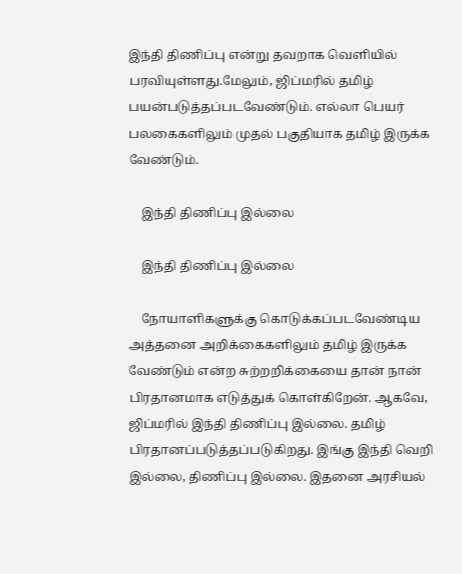இந்தி திணிப்பு என்று தவறாக வெளியில் பரவியுள்ளது.மேலும், ஜிப்மரில் தமிழ் பயன்படுத்தப்படவேண்டும். எல்லா பெயர் பலகைகளிலும் முதல் பகுதியாக தமிழ் இருக்க வேண்டும்.

    இந்தி திணிப்பு இல்லை

    இந்தி திணிப்பு இல்லை

    நோயாளிகளுக்கு கொடுக்கப்படவேண்டிய அத்தனை அறிக்கைகளிலும் தமிழ் இருக்க வேண்டும் என்ற சுற்றறிக்கையை தான் நான் பிரதானமாக எடுத்துக் கொள்கிறேன். ஆகவே, ஜிப்மரில் இந்தி திணிப்பு இல்லை. தமிழ் பிரதானப்படுத்தப்படுகிறது. இங்கு இந்தி வெறி இல்லை, திணிப்பு இல்லை. இதனை அரசியல்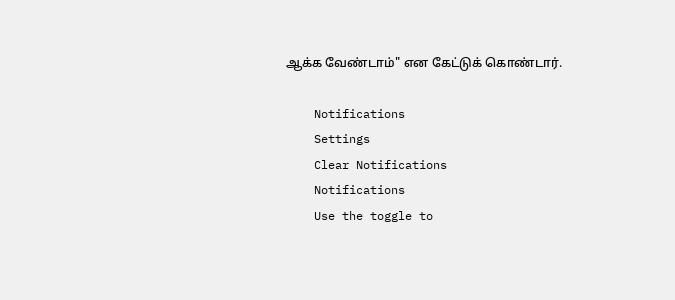ஆக்க வேண்டாம்" என கேட்டுக் கொண்டார்.

    Notifications
    Settings
    Clear Notifications
    Notifications
    Use the toggle to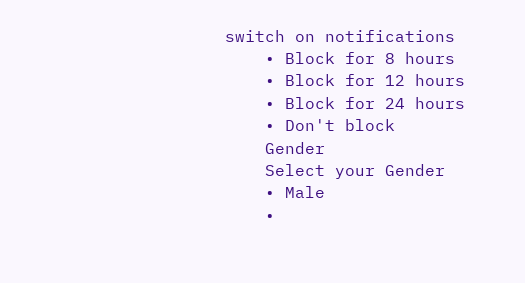switch on notifications
    • Block for 8 hours
    • Block for 12 hours
    • Block for 24 hours
    • Don't block
    Gender
    Select your Gender
    • Male
    •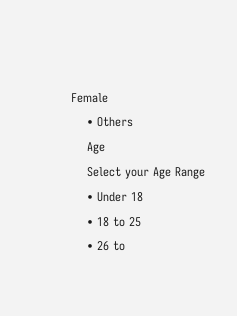Female
    • Others
    Age
    Select your Age Range
    • Under 18
    • 18 to 25
    • 26 to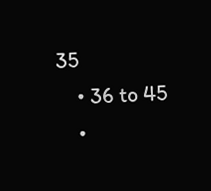35
    • 36 to 45
    •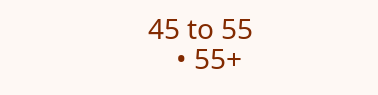45 to 55
    • 55+